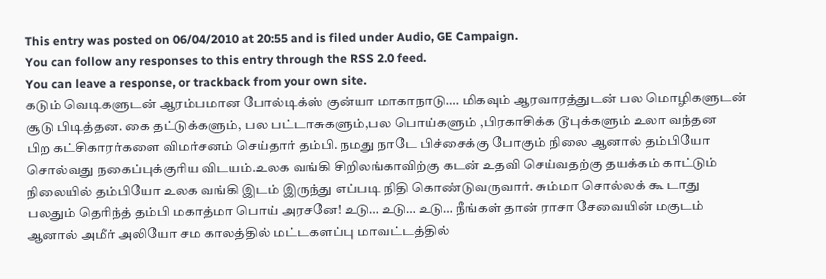This entry was posted on 06/04/2010 at 20:55 and is filed under Audio, GE Campaign.
You can follow any responses to this entry through the RSS 2.0 feed.
You can leave a response, or trackback from your own site.
கடும் வெடிகளுடன் ஆரம்பமான போல்டிக்ஸ் குன்யா மாகாநாடு…. மிகவும் ஆரவாரத்துடன் பல மொழிகளுடன்
சூடு பிடித்தன. கை தட்டுக்களும், பல பட்டாசுகளும்,பல பொய்களும் ,பிரகாசிக்க டூபுக்களும் உலா வந்தன
பிற கட்சிகாரர்களை விமர்சனம் செய்தார் தம்பி. நமது நாடே பிச்சைக்கு போகும் நிலை ஆனால் தம்பியோ
சொல்வது நகைப்புக்குரிய விடயம்.உலக வங்கி சிறிலங்காவிற்கு கடன் உதவி செய்வதற்கு தயக்கம் காட்டும்
நிலையில் தம்பியோ உலக வங்கி இடம் இருந்து எப்படி நிதி கொண்டுவருவார். சும்மா சொல்லக் கூ டாது
பலதும் தெரிந்த் தம்பி மகாத்மா பொய் அரசனே! உடு… உடு… உடு… நீங்கள் தான் ராசா சேவையின் மகுடம்
ஆனால் அமீர் அலியோ சம காலத்தில் மட்டகளப்பு மாவட்டத்தில்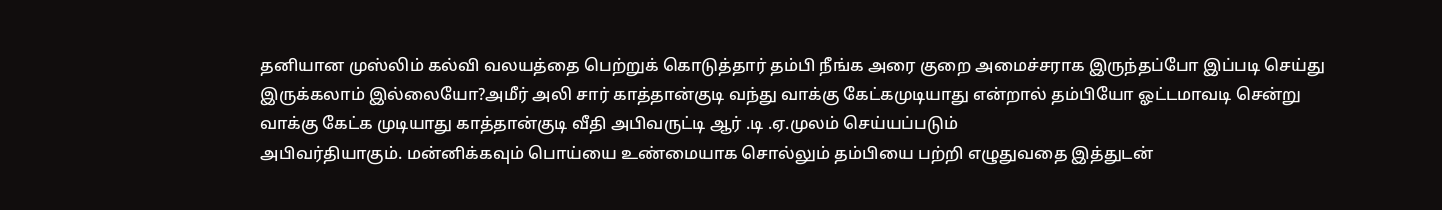தனியான முஸ்லிம் கல்வி வலயத்தை பெற்றுக் கொடுத்தார் தம்பி நீங்க அரை குறை அமைச்சராக இருந்தப்போ இப்படி செய்து இருக்கலாம் இல்லையோ?அமீர் அலி சார் காத்தான்குடி வந்து வாக்கு கேட்கமுடியாது என்றால் தம்பியோ ஓட்டமாவடி சென்று வாக்கு கேட்க முடியாது காத்தான்குடி வீதி அபிவருட்டி ஆர் .டி .ஏ.முலம் செய்யப்படும்
அபிவர்தியாகும். மன்னிக்கவும் பொய்யை உண்மையாக சொல்லும் தம்பியை பற்றி எழுதுவதை இத்துடன்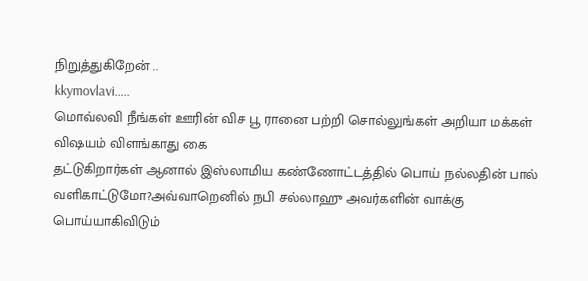நிறுத்துகிறேன் ..
kkymovlavi…..
மொவ்லவி நீங்கள் ஊரின் விச பூ ரானை பற்றி சொல்லுங்கள் அறியா மக்கள் விஷயம் விளங்காது கை
தட்டுகிறார்கள் ஆனால் இஸ்லாமிய கண்ணோட்டத்தில் பொய் நல்லதின் பால் வளிகாட்டுமோ?அவ்வாறெனில் நபி சல்லாஹு அவர்களின் வாக்கு பொய்யாகிவிடும்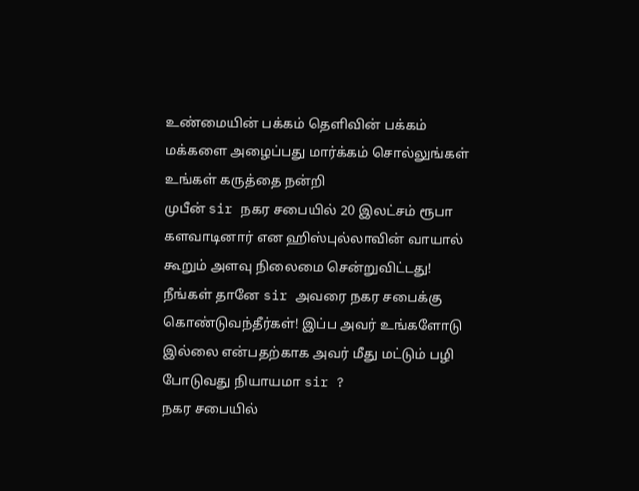உண்மையின் பக்கம் தெளிவின் பக்கம்
மக்களை அழைப்பது மார்க்கம் சொல்லுங்கள் உங்கள் கருத்தை நன்றி
முபீன் sir நகர சபையில் 20 இலட்சம் ரூபா களவாடினார் என ஹிஸ்புல்லாவின் வாயால் கூறும் அளவு நிலைமை சென்றுவிட்டது!
நீங்கள் தானே sir அவரை நகர சபைக்கு கொண்டுவந்தீர்கள்! இப்ப அவர் உங்களோடு இல்லை என்பதற்காக அவர் மீது மட்டும் பழி போடுவது நியாயமா sir ?
நகர சபையில்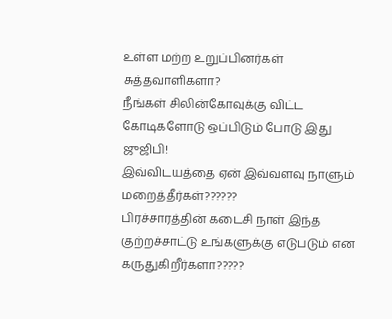உள்ள மற்ற உறுப்பினர்கள் சுத்தவாளிகளா?
நீங்கள் சிலின்கோவுக்கு விட்ட கோடிகளோடு ஒப்பிடும் போடு இது ஜுஜிபி!
இவ்விடயத்தை ஏன் இவ்வளவு நாளும் மறைத்தீர்கள்??????
பிரச்சாரத்தின் கடைசி நாள் இந்த குற்றச்சாட்டு உங்களுக்கு எடுபடும் என கருதுகிறீர்களா?????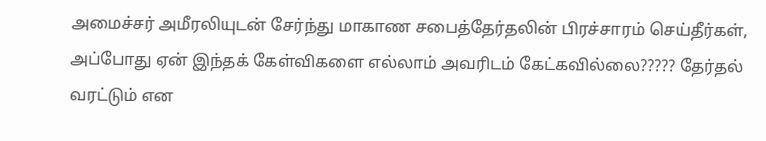அமைச்சர் அமீரலியுடன் சேர்ந்து மாகாண சபைத்தேர்தலின் பிரச்சாரம் செய்தீர்கள், அப்போது ஏன் இந்தக் கேள்விகளை எல்லாம் அவரிடம் கேட்கவில்லை????? தேர்தல் வரட்டும் என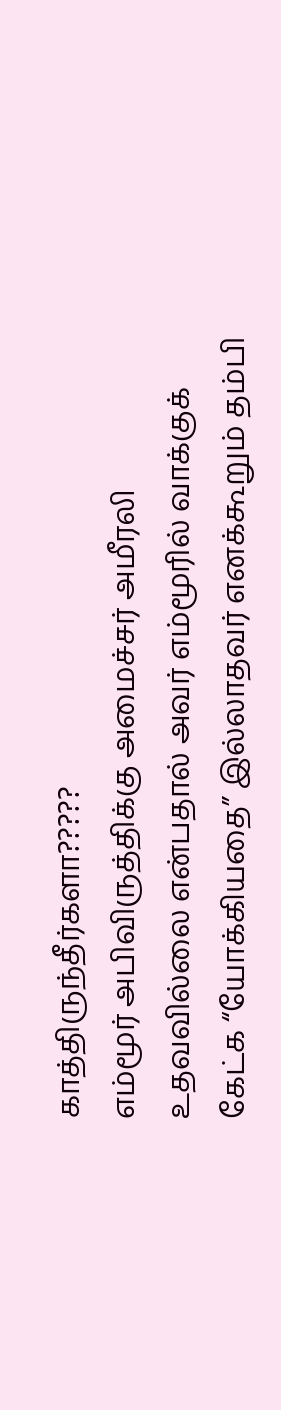காத்திருந்தீர்களா?????
எம்மூர் அபிவிருத்திக்கு அமைச்சர் அமீரலி உதவவில்லை என்பதால் அவர் எம்மூரில் வாக்குக் கேட்க “யோக்கியதை” இல்லாதவர் எனக்கூறும் தம்பி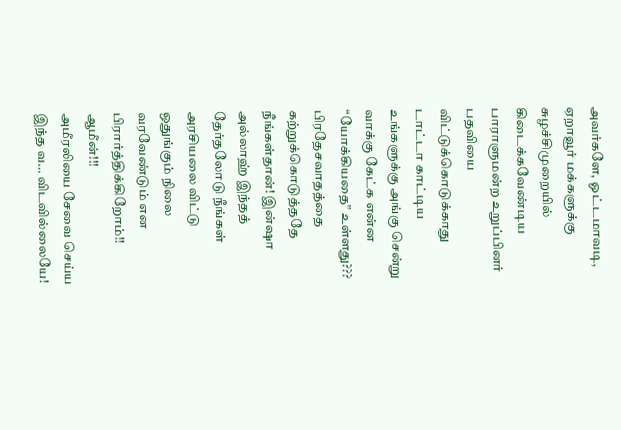அவர்களே, ஓட்டமாவடி, ஏறாவூர் மக்களுக்கு சுழச்சிமுறையில் கிடைக்கவேண்டிய பாராளுமன்ற உறுப்பினர் பதவியை விட்டுக்கொடுக்காது டாட்டா காட்டிய உங்களுக்கு அங்கு சென்று வாக்கு கேட்க என்ன “யோக்கியதை” உள்ளது???
பிரதேசவாதத்தை கற்றுக்கொடுத்ததே நீங்கள்தான்! இன்ஷா அல்லாஹ் இந்தத் தேர்தலோடு நீங்கள் அரசியலை விட்டு ஒதுங்கும் நிலை வரவேண்டும் என பிரார்த்திக்கிறோம்!! ஆமீன்!!!
அமீரலியை சேவை செய்ய இந்த வ… விடவில்லையே!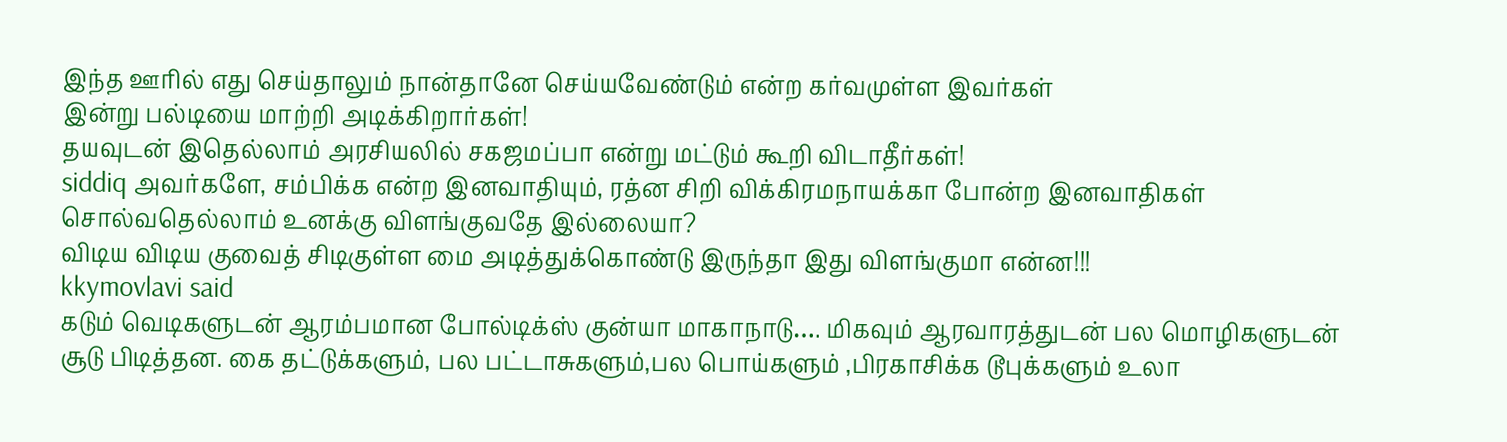இந்த ஊரில் எது செய்தாலும் நான்தானே செய்யவேண்டும் என்ற கர்வமுள்ள இவர்கள்
இன்று பல்டியை மாற்றி அடிக்கிறார்கள்!
தயவுடன் இதெல்லாம் அரசியலில் சகஜமப்பா என்று மட்டும் கூறி விடாதீர்கள்!
siddiq அவர்களே, சம்பிக்க என்ற இனவாதியும், ரத்ன சிறி விக்கிரமநாயக்கா போன்ற இனவாதிகள் சொல்வதெல்லாம் உனக்கு விளங்குவதே இல்லையா?
விடிய விடிய குவைத் சிடிகுள்ள மை அடித்துக்கொண்டு இருந்தா இது விளங்குமா என்ன!!!
kkymovlavi said
கடும் வெடிகளுடன் ஆரம்பமான போல்டிக்ஸ் குன்யா மாகாநாடு…. மிகவும் ஆரவாரத்துடன் பல மொழிகளுடன்
சூடு பிடித்தன. கை தட்டுக்களும், பல பட்டாசுகளும்,பல பொய்களும் ,பிரகாசிக்க டூபுக்களும் உலா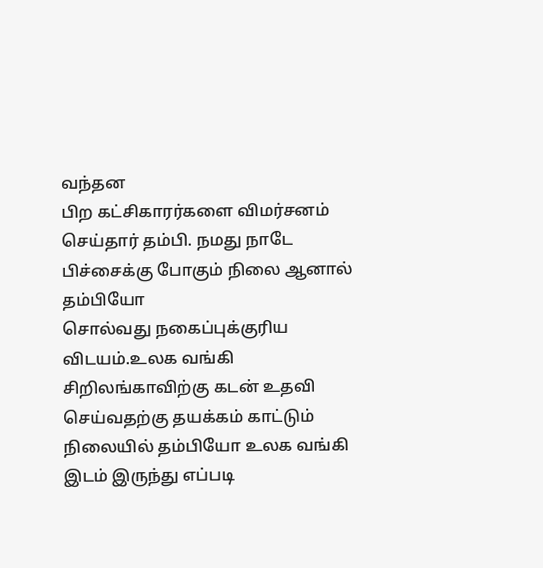வந்தன
பிற கட்சிகாரர்களை விமர்சனம் செய்தார் தம்பி. நமது நாடே பிச்சைக்கு போகும் நிலை ஆனால் தம்பியோ
சொல்வது நகைப்புக்குரிய விடயம்.உலக வங்கி சிறிலங்காவிற்கு கடன் உதவி செய்வதற்கு தயக்கம் காட்டும்
நிலையில் தம்பியோ உலக வங்கி இடம் இருந்து எப்படி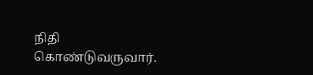நிதி கொண்டுவருவார்.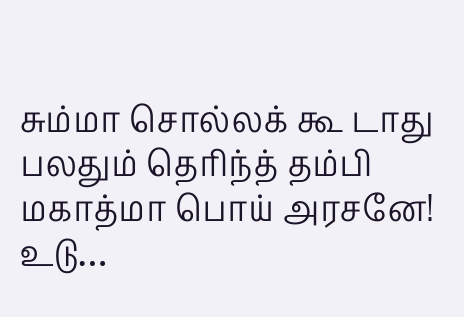சும்மா சொல்லக் கூ டாது
பலதும் தெரிந்த் தம்பி மகாத்மா பொய் அரசனே! உடு…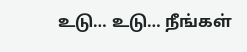உடு… உடு… நீங்கள்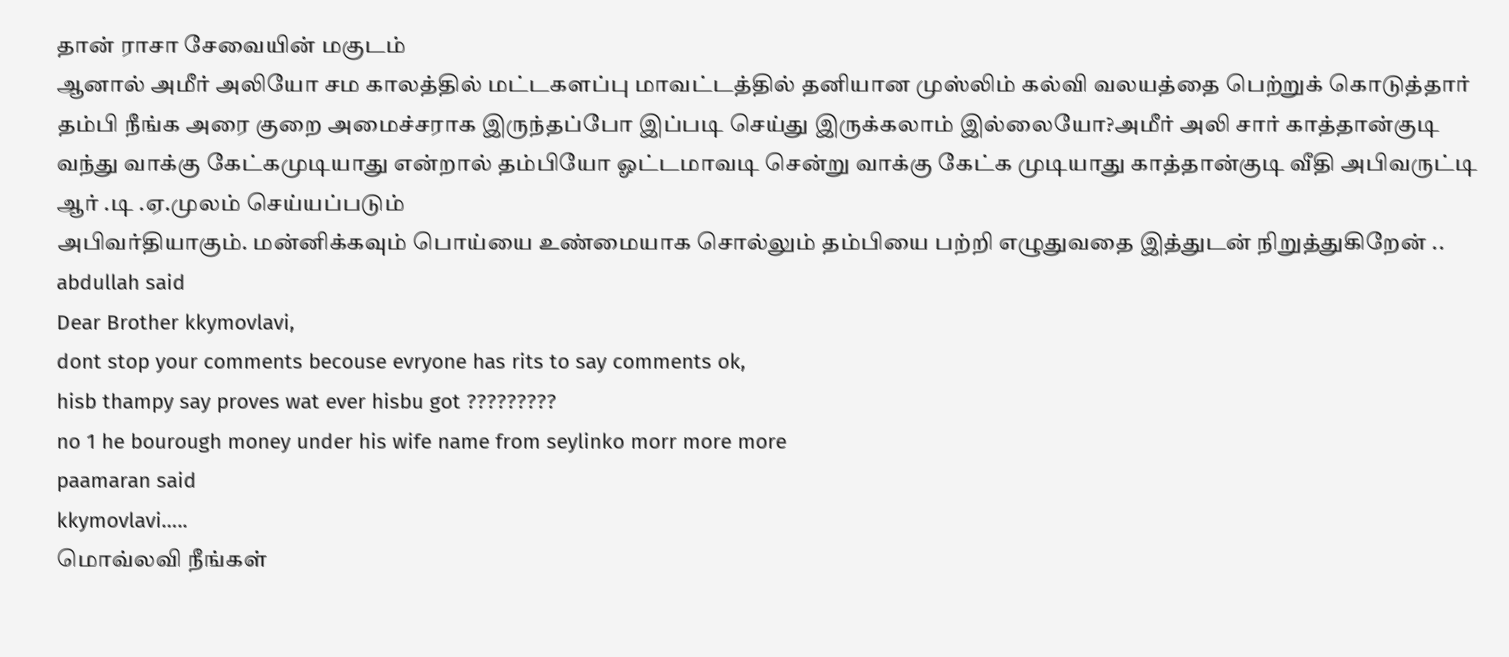தான் ராசா சேவையின் மகுடம்
ஆனால் அமீர் அலியோ சம காலத்தில் மட்டகளப்பு மாவட்டத்தில் தனியான முஸ்லிம் கல்வி வலயத்தை பெற்றுக் கொடுத்தார் தம்பி நீங்க அரை குறை அமைச்சராக இருந்தப்போ இப்படி செய்து இருக்கலாம் இல்லையோ?அமீர் அலி சார் காத்தான்குடி வந்து வாக்கு கேட்கமுடியாது என்றால் தம்பியோ ஓட்டமாவடி சென்று வாக்கு கேட்க முடியாது காத்தான்குடி வீதி அபிவருட்டி ஆர் .டி .ஏ.முலம் செய்யப்படும்
அபிவர்தியாகும். மன்னிக்கவும் பொய்யை உண்மையாக சொல்லும் தம்பியை பற்றி எழுதுவதை இத்துடன் நிறுத்துகிறேன் ..
abdullah said
Dear Brother kkymovlavi,
dont stop your comments becouse evryone has rits to say comments ok,
hisb thampy say proves wat ever hisbu got ?????????
no 1 he bourough money under his wife name from seylinko morr more more
paamaran said
kkymovlavi…..
மொவ்லவி நீங்கள்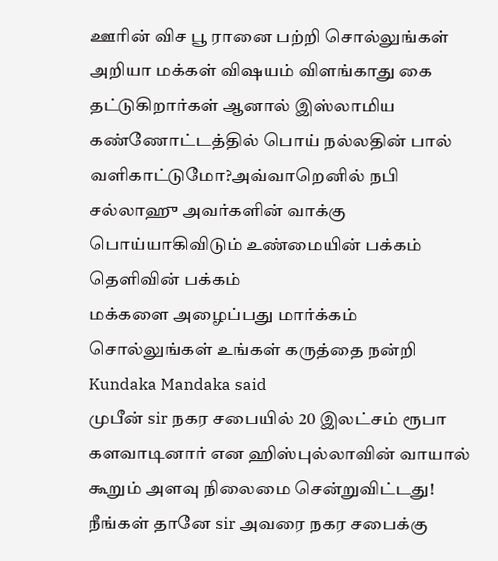ஊரின் விச பூ ரானை பற்றி சொல்லுங்கள் அறியா மக்கள் விஷயம் விளங்காது கை
தட்டுகிறார்கள் ஆனால் இஸ்லாமிய கண்ணோட்டத்தில் பொய் நல்லதின் பால் வளிகாட்டுமோ?அவ்வாறெனில் நபி சல்லாஹு அவர்களின் வாக்கு பொய்யாகிவிடும் உண்மையின் பக்கம் தெளிவின் பக்கம்
மக்களை அழைப்பது மார்க்கம் சொல்லுங்கள் உங்கள் கருத்தை நன்றி
Kundaka Mandaka said
முபீன் sir நகர சபையில் 20 இலட்சம் ரூபா களவாடினார் என ஹிஸ்புல்லாவின் வாயால் கூறும் அளவு நிலைமை சென்றுவிட்டது!
நீங்கள் தானே sir அவரை நகர சபைக்கு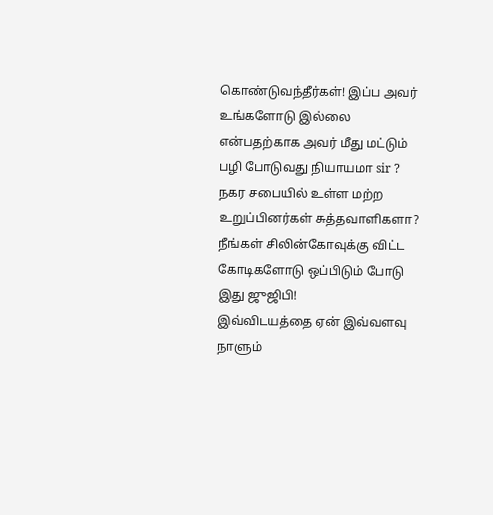கொண்டுவந்தீர்கள்! இப்ப அவர் உங்களோடு இல்லை என்பதற்காக அவர் மீது மட்டும் பழி போடுவது நியாயமா sir ?
நகர சபையில் உள்ள மற்ற உறுப்பினர்கள் சுத்தவாளிகளா?
நீங்கள் சிலின்கோவுக்கு விட்ட கோடிகளோடு ஒப்பிடும் போடு இது ஜுஜிபி!
இவ்விடயத்தை ஏன் இவ்வளவு நாளும்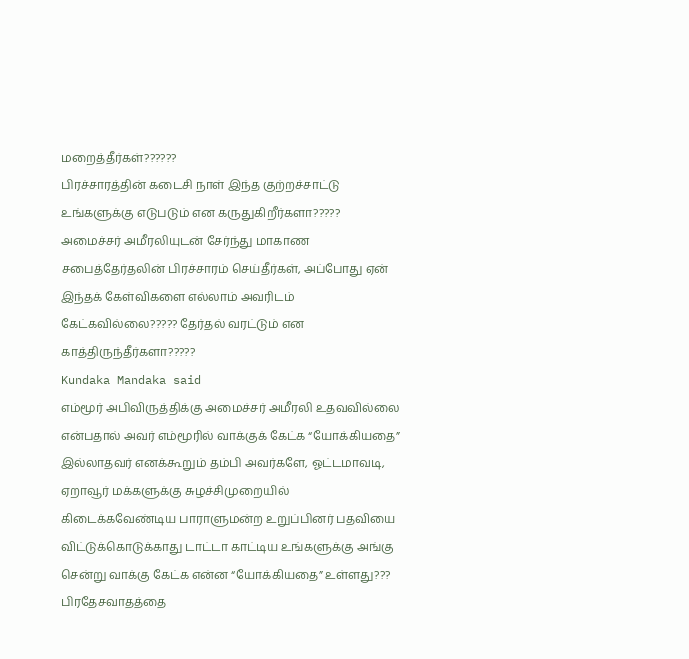மறைத்தீர்கள்??????
பிரச்சாரத்தின் கடைசி நாள் இந்த குற்றச்சாட்டு உங்களுக்கு எடுபடும் என கருதுகிறீர்களா?????
அமைச்சர் அமீரலியுடன் சேர்ந்து மாகாண சபைத்தேர்தலின் பிரச்சாரம் செய்தீர்கள், அப்போது ஏன் இந்தக் கேள்விகளை எல்லாம் அவரிடம் கேட்கவில்லை????? தேர்தல் வரட்டும் என காத்திருந்தீர்களா?????
Kundaka Mandaka said
எம்மூர் அபிவிருத்திக்கு அமைச்சர் அமீரலி உதவவில்லை என்பதால் அவர் எம்மூரில் வாக்குக் கேட்க “யோக்கியதை” இல்லாதவர் எனக்கூறும் தம்பி அவர்களே, ஓட்டமாவடி, ஏறாவூர் மக்களுக்கு சுழச்சிமுறையில் கிடைக்கவேண்டிய பாராளுமன்ற உறுப்பினர் பதவியை விட்டுக்கொடுக்காது டாட்டா காட்டிய உங்களுக்கு அங்கு சென்று வாக்கு கேட்க என்ன “யோக்கியதை” உள்ளது???
பிரதேசவாதத்தை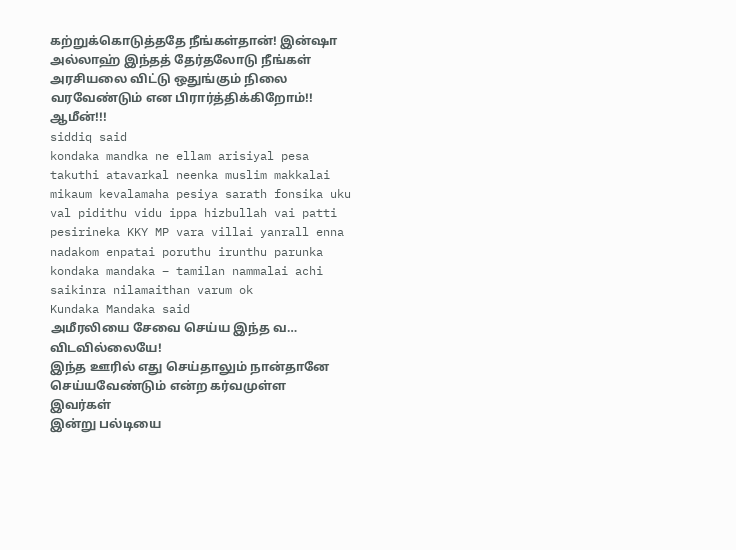கற்றுக்கொடுத்ததே நீங்கள்தான்! இன்ஷா அல்லாஹ் இந்தத் தேர்தலோடு நீங்கள் அரசியலை விட்டு ஒதுங்கும் நிலை வரவேண்டும் என பிரார்த்திக்கிறோம்!! ஆமீன்!!!
siddiq said
kondaka mandka ne ellam arisiyal pesa takuthi atavarkal neenka muslim makkalai mikaum kevalamaha pesiya sarath fonsika uku val pidithu vidu ippa hizbullah vai patti pesirineka KKY MP vara villai yanrall enna nadakom enpatai poruthu irunthu parunka kondaka mandaka – tamilan nammalai achi saikinra nilamaithan varum ok
Kundaka Mandaka said
அமீரலியை சேவை செய்ய இந்த வ… விடவில்லையே!
இந்த ஊரில் எது செய்தாலும் நான்தானே செய்யவேண்டும் என்ற கர்வமுள்ள இவர்கள்
இன்று பல்டியை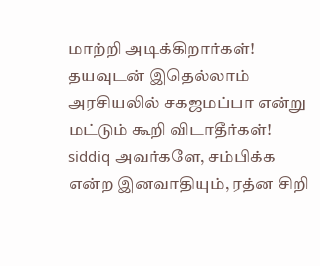மாற்றி அடிக்கிறார்கள்!
தயவுடன் இதெல்லாம் அரசியலில் சகஜமப்பா என்று மட்டும் கூறி விடாதீர்கள்!
siddiq அவர்களே, சம்பிக்க என்ற இனவாதியும், ரத்ன சிறி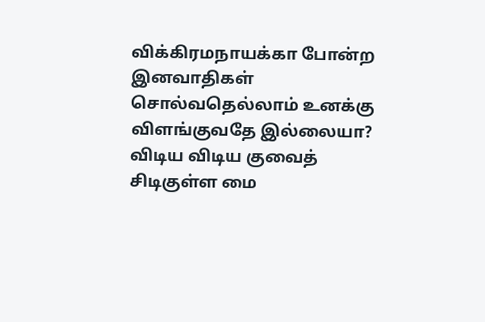விக்கிரமநாயக்கா போன்ற இனவாதிகள் சொல்வதெல்லாம் உனக்கு விளங்குவதே இல்லையா?
விடிய விடிய குவைத் சிடிகுள்ள மை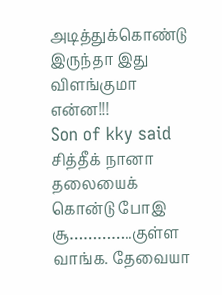அடித்துக்கொண்டு இருந்தா இது விளங்குமா என்ன!!!
Son of kky said
சித்தீக் நானா தலையைக் கொன்டு போஇ சூ…………..குள்ள வாங்க. தேவையா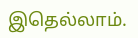இதெல்லாம்.